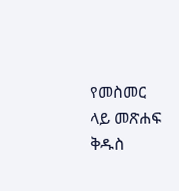የመስመር ላይ መጽሐፍ ቅዱስ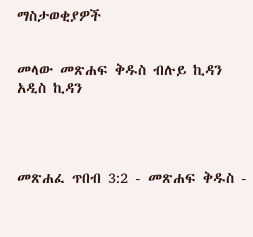ማስታወቂያዎች


መላው መጽሐፍ ቅዱስ ብሉይ ኪዳን አዲስ ኪዳን




መጽሐፈ ጥበብ 3:2 - መጽሐፍ ቅዱስ -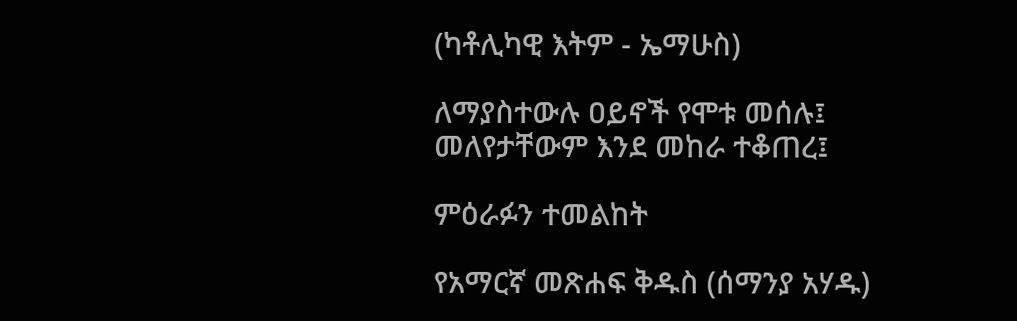(ካቶሊካዊ እትም - ኤማሁስ)

ለማያስተውሉ ዐይኖች የሞቱ መሰሉ፤ መለየታቸውም እንደ መከራ ተቆጠረ፤

ምዕራፉን ተመልከት

የአማርኛ መጽሐፍ ቅዱስ (ሰማንያ አሃዱ)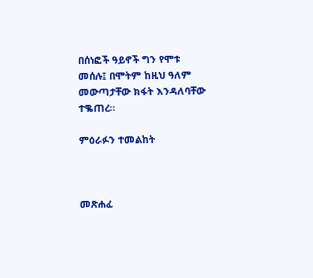በሰነፎች ዓይኖች ግን የሞቱ መሰሉ፤ በሞትም ከዚህ ዓለም መውጣታቸው ክፋት እንዳለባቸው ተቈጠረ።

ምዕራፉን ተመልከት



መጽሐፈ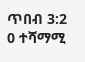ጥበብ 3:2
0 ተሻማሚ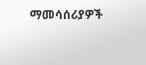ማመሳሰሪያዎች